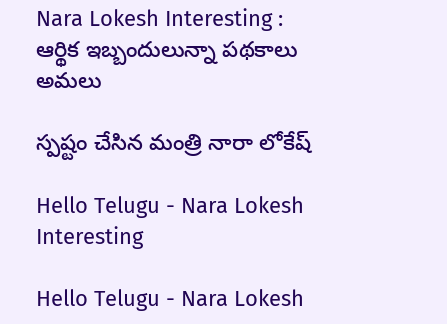Nara Lokesh Interesting : ఆర్థిక ఇబ్బందులున్నా ప‌థ‌కాలు అమ‌లు

స్ప‌ష్టం చేసిన మంత్రి నారా లోకేష్

Hello Telugu - Nara Lokesh Interesting

Hello Telugu - Nara Lokesh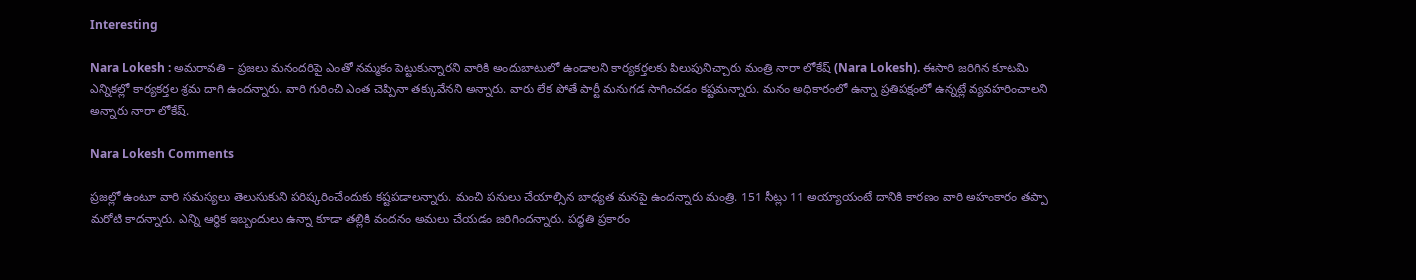Interesting

Nara Lokesh : అమ‌రావ‌తి – ప్ర‌జ‌లు మ‌నంద‌రిపై ఎంతో న‌మ్మకం పెట్టుకున్నార‌ని వారికి అందుబాటులో ఉండాల‌ని కార్య‌క‌ర్త‌ల‌కు పిలుపునిచ్చారు మంత్రి నారా లోకేష్‌ (Nara Lokesh). ఈసారి జ‌రిగిన కూట‌మి ఎన్నిక‌ల్లో కార్య‌క‌ర్త‌ల శ్ర‌మ దాగి ఉంద‌న్నారు. వారి గురించి ఎంత చెప్పినా త‌క్కువేన‌ని అన్నారు. వారు లేక పోతే పార్టీ మ‌నుగ‌డ సాగించ‌డం క‌ష్ట‌మ‌న్నారు. మనం అధికారంలో ఉన్నా ప్రతిపక్షంలో ఉన్నట్లే వ్యవహరించాలని అన్నారు నారా లోకేష్.

Nara Lokesh Comments

ప్రజల్లో ఉంటూ వారి సమస్యలు తెలుసుకుని పరిష్కరించేందుకు కష్టపడాలన్నారు. మంచి పనులు చేయాల్సిన బాధ్యత మనపై ఉందన్నారు మంత్రి. 151 సీట్లు 11 అయ్యాయంటే దానికి కారణం వారి అహంకారం తప్పా మ‌రోటి కాద‌న్నారు. ఎన్ని ఆర్థిక ఇబ్బందులు ఉన్నా కూడా తల్లికి వందనం అమలు చేయ‌డం జ‌రిగింద‌న్నారు. పద్ధతి ప్రకారం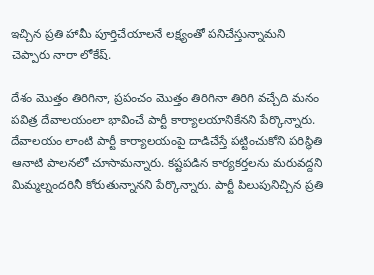ఇచ్చిన ప్రతి హామీ పూర్తిచేయాలనే లక్ష్యంతో పనిచేస్తున్నామ‌ని చెప్పారు నారా లోకేష్‌.

దేశం మొత్తం తిరిగినా, ప్రపంచం మొత్తం తిరిగినా తిరిగి వచ్చేది మనం పవిత్ర దేవాలయంలా భావించే పార్టీ కార్యాలయానికేన‌ని పేర్కొన్నారు. దేవాలయం లాంటి పార్టీ కార్యాలయంపై దాడిచేస్తే పట్టించుకోని పరిస్థితి ఆనాటి పాలనలో చూసామ‌న్నారు. కష్టపడిన కార్యకర్తలను మరువద్దని మిమ్మల్నందరినీ కోరుతున్నాన‌ని పేర్కొన్నారు. పార్టీ పిలుపునిచ్చిన ప్రతి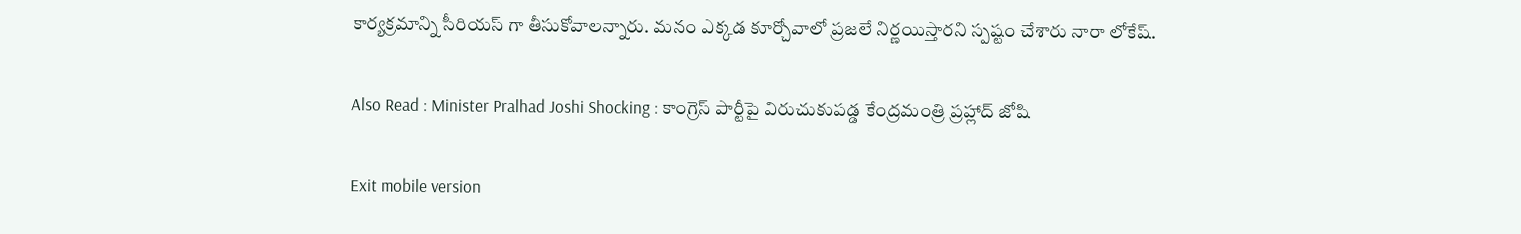కార్యక్రమాన్ని సీరియస్ గా తీసుకోవాలన్నారు. మనం ఎక్కడ కూర్చోవాలో ప్రజలే నిర్ణయిస్తారని స్ప‌ష్టం చేశారు నారా లోకేష్.

Also Read : Minister Pralhad Joshi Shocking : కాంగ్రెస్ పార్టీపై విరుచుకుపడ్డ కేంద్రమంత్రి ప్రహ్లాద్ జోషి

Exit mobile version